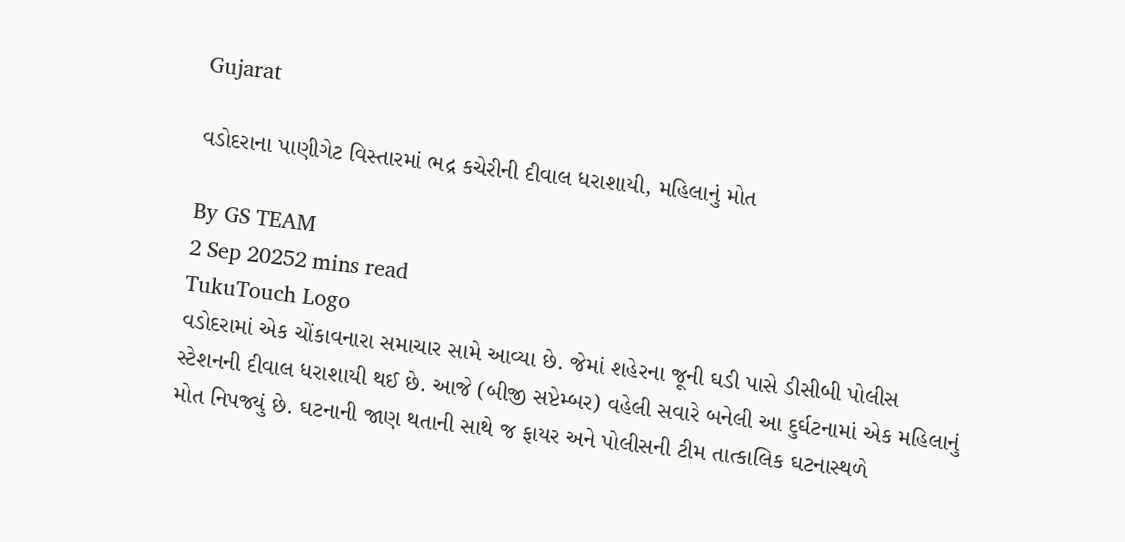Gujarat

વડોદરાના પાણીગેટ વિસ્તારમાં ભદ્ર કચેરીની દીવાલ ધરાશાયી, મહિલાનું મોત

By GS TEAM
2 Sep 20252 mins read
TukuTouch Logo
વડોદરામાં એક ચોંકાવનારા સમાચાર સામે આવ્યા છે. જેમાં શહેરના જૂની ઘડી પાસે ડીસીબી પોલીસ સ્ટેશનની દીવાલ ધરાશાયી થઈ છે. આજે (બીજી સપ્ટેમ્બર) વહેલી સવારે બનેલી આ દુર્ઘટનામાં એક મહિલાનું મોત નિપજ્યું છે. ઘટનાની જાણ થતાની સાથે જ ફાયર અને પોલીસની ટીમ તાત્કાલિક ઘટનાસ્થળે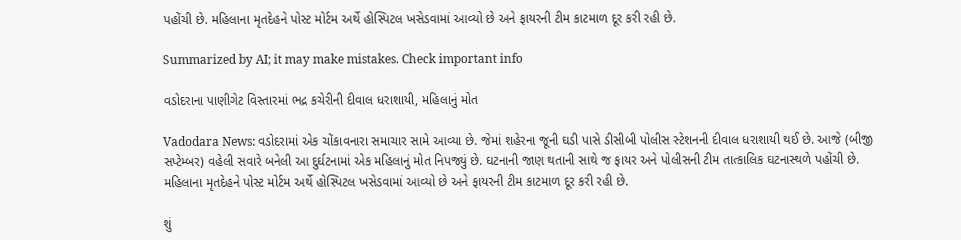પહોંચી છે. મહિલાના મૃતદેહને પોસ્ટ મોર્ટમ અર્થે હોસ્પિટલ ખસેડવામાં આવ્યો છે અને ફાયરની ટીમ કાટમાળ દૂર કરી રહી છે.

Summarized by AI; it may make mistakes. Check important info

વડોદરાના પાણીગેટ વિસ્તારમાં ભદ્ર કચેરીની દીવાલ ધરાશાયી, મહિલાનું મોત

Vadodara News: વડોદરામાં એક ચોંકાવનારા સમાચાર સામે આવ્યા છે. જેમાં શહેરના જૂની ઘડી પાસે ડીસીબી પોલીસ સ્ટેશનની દીવાલ ધરાશાયી થઈ છે. આજે (બીજી સપ્ટેમ્બર) વહેલી સવારે બનેલી આ દુર્ઘટનામાં એક મહિલાનું મોત નિપજ્યું છે. ઘટનાની જાણ થતાની સાથે જ ફાયર અને પોલીસની ટીમ તાત્કાલિક ઘટનાસ્થળે પહોંચી છે. મહિલાના મૃતદેહને પોસ્ટ મોર્ટમ અર્થે હોસ્પિટલ ખસેડવામાં આવ્યો છે અને ફાયરની ટીમ કાટમાળ દૂર કરી રહી છે.

શું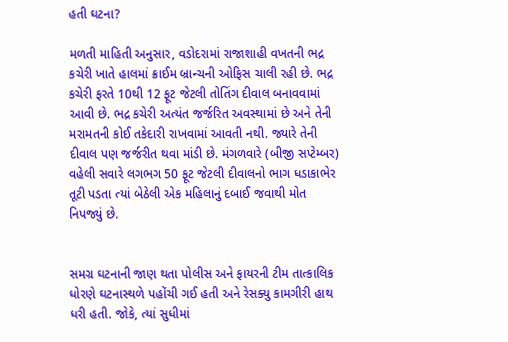હતી ઘટના?

મળતી માહિતી અનુસાર, વડોદરામાં રાજાશાહી વખતની ભદ્ર કચેરી ખાતે હાલમાં ક્રાઈમ બ્રાન્ચની ઓફિસ ચાલી રહી છે. ભદ્ર કચેરી ફરતે 10થી 12 ફૂટ જેટલી તોતિંગ દીવાલ બનાવવામાં આવી છે. ભદ્ર કચેરી અત્યંત જર્જરિત અવસ્થામાં છે અને તેની મરામતની કોઈ તકેદારી રાખવામાં આવતી નથી. જ્યારે તેની દીવાલ પણ જર્જરીત થવા માંડી છે. મંગળવારે (બીજી સપ્ટેમ્બર) વહેલી સવારે લગભગ 50 ફૂટ જેટલી દીવાલનો ભાગ ધડાકાભેર તૂટી પડતા ત્યાં બેઠેલી એક મહિલાનું દબાઈ જવાથી મોત નિપજ્યું છે.


સમગ્ર ઘટનાની જાણ થતા પોલીસ અને ફાયરની ટીમ તાત્કાલિક ધોરણે ઘટનાસ્થળે પહોંચી ગઈ હતી અને રેસક્યુ કામગીરી હાથ ધરી હતી. જોકે, ત્યાં સુધીમાં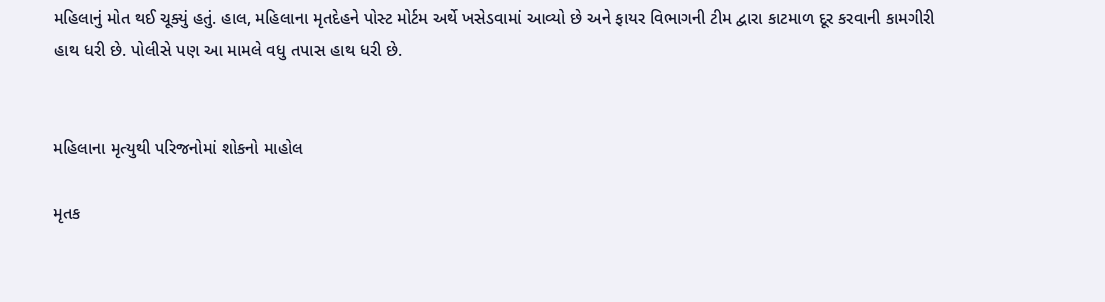મહિલાનું મોત થઈ ચૂક્યું હતું. હાલ, મહિલાના મૃતદેહને પોસ્ટ મોર્ટમ અર્થે ખસેડવામાં આવ્યો છે અને ફાયર વિભાગની ટીમ દ્વારા કાટમાળ દૂર કરવાની કામગીરી હાથ ધરી છે. પોલીસે પણ આ મામલે વધુ તપાસ હાથ ધરી છે.


મહિલાના મૃત્યુથી પરિજનોમાં શોકનો માહોલ

મૃતક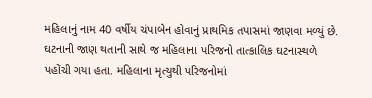મહિલાનું નામ 40 વર્ષીય ચંપાબેન હોવાનું પ્રાથમિક તપાસમાં જાણવા મળ્યું છે. ઘટનાની જાણ થતાની સાથે જ મહિલાના પરિજનો તાત્કાલિક ઘટનાસ્થળે પહોંચી ગયા હતા. મહિલાના મૃત્યુથી પરિજનોમાં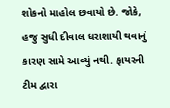શોકનો માહોલ છવાયો છે. જોકે, હજુ સુધી દીવાલ ધરાશાયી થવાનું કારણ સામે આવ્યું નથી. ફાયરની ટીમ દ્વારા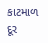કાટમાળ દૂર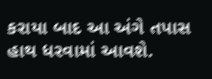કરાયા બાદ આ અંગે તપાસ હાથ ધરવામાં આવશે.